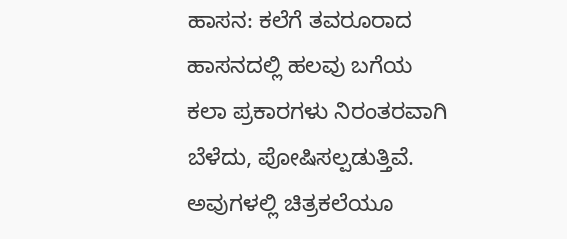ಹಾಸನ: ಕಲೆಗೆ ತವರೂರಾದ ಹಾಸನದಲ್ಲಿ ಹಲವು ಬಗೆಯ ಕಲಾ ಪ್ರಕಾರಗಳು ನಿರಂತರವಾಗಿ ಬೆಳೆದು, ಪೋಷಿಸಲ್ಪಡುತ್ತಿವೆ. ಅವುಗಳಲ್ಲಿ ಚಿತ್ರಕಲೆಯೂ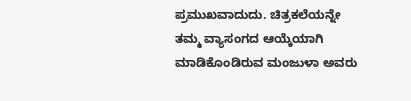ಪ್ರಮುಖವಾದುದು. ಚಿತ್ರಕಲೆಯನ್ನೇ ತಮ್ಮ ವ್ಯಾಸಂಗದ ಆಯ್ಕೆಯಾಗಿ ಮಾಡಿಕೊಂಡಿರುವ ಮಂಜುಳಾ ಅವರು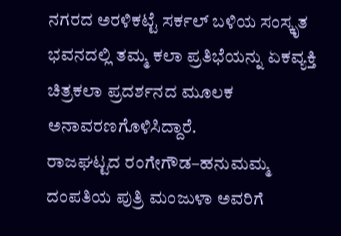ನಗರದ ಅರಳಿಕಟ್ಟೆ ಸರ್ಕಲ್ ಬಳಿಯ ಸಂಸ್ಕೃತ ಭವನದಲ್ಲಿ ತಮ್ಮ ಕಲಾ ಪ್ರತಿಭೆಯನ್ನು ಏಕವ್ಯಕ್ತಿ ಚಿತ್ರಕಲಾ ಪ್ರದರ್ಶನದ ಮೂಲಕ ಅನಾವರಣಗೊಳಿಸಿದ್ದಾರೆ.
ರಾಜಘಟ್ಟದ ರಂಗೇಗೌಡ–ಹನುಮಮ್ಮ ದಂಪತಿಯ ಪುತ್ರಿ ಮಂಜುಳಾ ಅವರಿಗೆ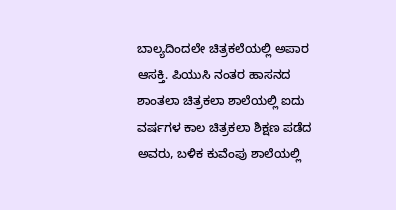ಬಾಲ್ಯದಿಂದಲೇ ಚಿತ್ರಕಲೆಯಲ್ಲಿ ಅಪಾರ ಆಸಕ್ತಿ. ಪಿಯುಸಿ ನಂತರ ಹಾಸನದ ಶಾಂತಲಾ ಚಿತ್ರಕಲಾ ಶಾಲೆಯಲ್ಲಿ ಐದು ವರ್ಷಗಳ ಕಾಲ ಚಿತ್ರಕಲಾ ಶಿಕ್ಷಣ ಪಡೆದ ಅವರು, ಬಳಿಕ ಕುವೆಂಪು ಶಾಲೆಯಲ್ಲಿ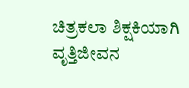ಚಿತ್ರಕಲಾ ಶಿಕ್ಷಕಿಯಾಗಿ ವೃತ್ತಿಜೀವನ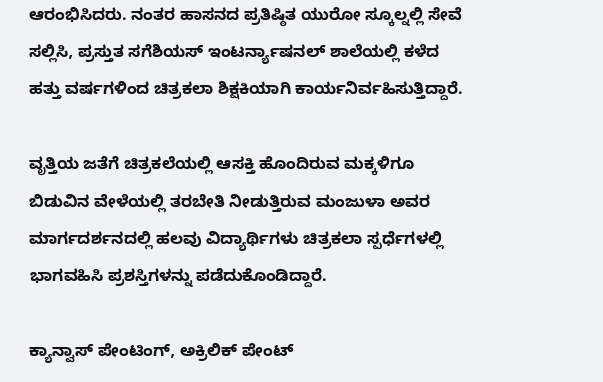ಆರಂಭಿಸಿದರು. ನಂತರ ಹಾಸನದ ಪ್ರತಿಷ್ಠಿತ ಯುರೋ ಸ್ಕೂಲ್ನಲ್ಲಿ ಸೇವೆ ಸಲ್ಲಿಸಿ, ಪ್ರಸ್ತುತ ಸಗೆಶಿಯಸ್ ಇಂಟರ್ನ್ಯಾಷನಲ್ ಶಾಲೆಯಲ್ಲಿ ಕಳೆದ ಹತ್ತು ವರ್ಷಗಳಿಂದ ಚಿತ್ರಕಲಾ ಶಿಕ್ಷಕಿಯಾಗಿ ಕಾರ್ಯನಿರ್ವಹಿಸುತ್ತಿದ್ದಾರೆ.

ವೃತ್ತಿಯ ಜತೆಗೆ ಚಿತ್ರಕಲೆಯಲ್ಲಿ ಆಸಕ್ತಿ ಹೊಂದಿರುವ ಮಕ್ಕಳಿಗೂ ಬಿಡುವಿನ ವೇಳೆಯಲ್ಲಿ ತರಬೇತಿ ನೀಡುತ್ತಿರುವ ಮಂಜುಳಾ ಅವರ ಮಾರ್ಗದರ್ಶನದಲ್ಲಿ ಹಲವು ವಿದ್ಯಾರ್ಥಿಗಳು ಚಿತ್ರಕಲಾ ಸ್ಪರ್ಧೆಗಳಲ್ಲಿ ಭಾಗವಹಿಸಿ ಪ್ರಶಸ್ತಿಗಳನ್ನು ಪಡೆದುಕೊಂಡಿದ್ದಾರೆ.

ಕ್ಯಾನ್ವಾಸ್ ಪೇಂಟಿಂಗ್, ಅಕ್ರಿಲಿಕ್ ಪೇಂಟ್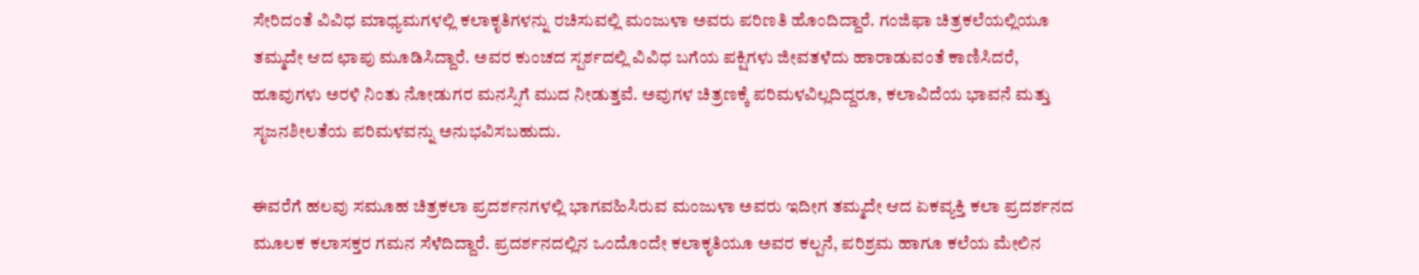ಸೇರಿದಂತೆ ವಿವಿಧ ಮಾಧ್ಯಮಗಳಲ್ಲಿ ಕಲಾಕೃತಿಗಳನ್ನು ರಚಿಸುವಲ್ಲಿ ಮಂಜುಳಾ ಅವರು ಪರಿಣತಿ ಹೊಂದಿದ್ದಾರೆ. ಗಂಜಿಫಾ ಚಿತ್ರಕಲೆಯಲ್ಲಿಯೂ ತಮ್ಮದೇ ಆದ ಛಾಪು ಮೂಡಿಸಿದ್ದಾರೆ. ಅವರ ಕುಂಚದ ಸ್ಪರ್ಶದಲ್ಲಿ ವಿವಿಧ ಬಗೆಯ ಪಕ್ಷಿಗಳು ಜೀವತಳೆದು ಹಾರಾಡುವಂತೆ ಕಾಣಿಸಿದರೆ, ಹೂವುಗಳು ಅರಳಿ ನಿಂತು ನೋಡುಗರ ಮನಸ್ಸಿಗೆ ಮುದ ನೀಡುತ್ತವೆ. ಅವುಗಳ ಚಿತ್ರಣಕ್ಕೆ ಪರಿಮಳವಿಲ್ಲದಿದ್ದರೂ, ಕಲಾವಿದೆಯ ಭಾವನೆ ಮತ್ತು ಸೃಜನಶೀಲತೆಯ ಪರಿಮಳವನ್ನು ಅನುಭವಿಸಬಹುದು.

ಈವರೆಗೆ ಹಲವು ಸಮೂಹ ಚಿತ್ರಕಲಾ ಪ್ರದರ್ಶನಗಳಲ್ಲಿ ಭಾಗವಹಿಸಿರುವ ಮಂಜುಳಾ ಅವರು ಇದೀಗ ತಮ್ಮದೇ ಆದ ಏಕವ್ಯಕ್ತಿ ಕಲಾ ಪ್ರದರ್ಶನದ ಮೂಲಕ ಕಲಾಸಕ್ತರ ಗಮನ ಸೆಳೆದಿದ್ದಾರೆ. ಪ್ರದರ್ಶನದಲ್ಲಿನ ಒಂದೊಂದೇ ಕಲಾಕೃತಿಯೂ ಅವರ ಕಲ್ಪನೆ, ಪರಿಶ್ರಮ ಹಾಗೂ ಕಲೆಯ ಮೇಲಿನ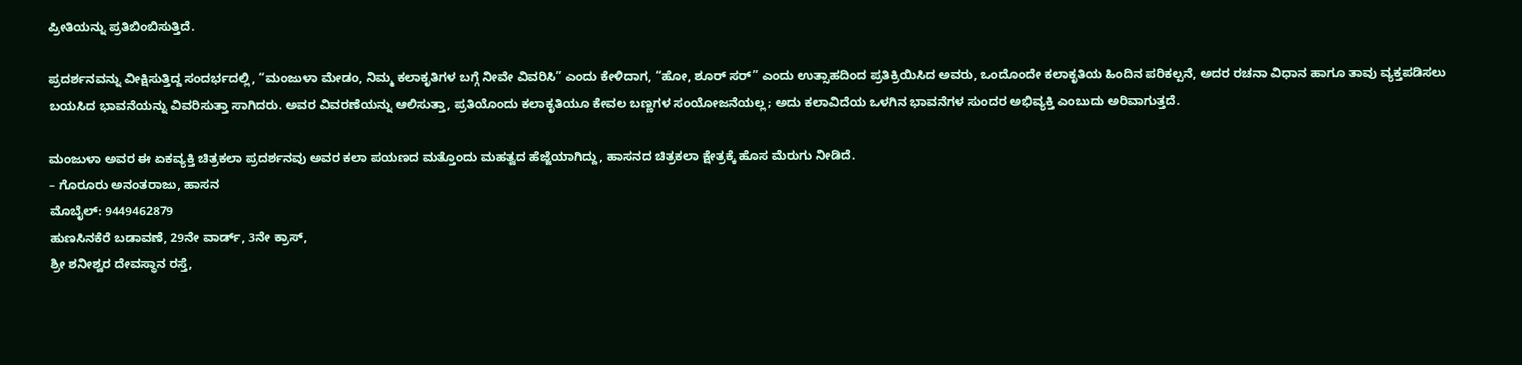ಪ್ರೀತಿಯನ್ನು ಪ್ರತಿಬಿಂಬಿಸುತ್ತಿದೆ.

ಪ್ರದರ್ಶನವನ್ನು ವೀಕ್ಷಿಸುತ್ತಿದ್ದ ಸಂದರ್ಭದಲ್ಲಿ, “ಮಂಜುಳಾ ಮೇಡಂ, ನಿಮ್ಮ ಕಲಾಕೃತಿಗಳ ಬಗ್ಗೆ ನೀವೇ ವಿವರಿಸಿ” ಎಂದು ಕೇಳಿದಾಗ, “ಹೋ, ಶೂರ್ ಸರ್” ಎಂದು ಉತ್ಸಾಹದಿಂದ ಪ್ರತಿಕ್ರಿಯಿಸಿದ ಅವರು, ಒಂದೊಂದೇ ಕಲಾಕೃತಿಯ ಹಿಂದಿನ ಪರಿಕಲ್ಪನೆ, ಅದರ ರಚನಾ ವಿಧಾನ ಹಾಗೂ ತಾವು ವ್ಯಕ್ತಪಡಿಸಲು ಬಯಸಿದ ಭಾವನೆಯನ್ನು ವಿವರಿಸುತ್ತಾ ಸಾಗಿದರು. ಅವರ ವಿವರಣೆಯನ್ನು ಆಲಿಸುತ್ತಾ, ಪ್ರತಿಯೊಂದು ಕಲಾಕೃತಿಯೂ ಕೇವಲ ಬಣ್ಣಗಳ ಸಂಯೋಜನೆಯಲ್ಲ; ಅದು ಕಲಾವಿದೆಯ ಒಳಗಿನ ಭಾವನೆಗಳ ಸುಂದರ ಅಭಿವ್ಯಕ್ತಿ ಎಂಬುದು ಅರಿವಾಗುತ್ತದೆ.

ಮಂಜುಳಾ ಅವರ ಈ ಏಕವ್ಯಕ್ತಿ ಚಿತ್ರಕಲಾ ಪ್ರದರ್ಶನವು ಅವರ ಕಲಾ ಪಯಣದ ಮತ್ತೊಂದು ಮಹತ್ವದ ಹೆಜ್ಜೆಯಾಗಿದ್ದು, ಹಾಸನದ ಚಿತ್ರಕಲಾ ಕ್ಷೇತ್ರಕ್ಕೆ ಹೊಸ ಮೆರುಗು ನೀಡಿದೆ.
– ಗೊರೂರು ಅನಂತರಾಜು, ಹಾಸನ
ಮೊಬೈಲ್: 9449462879
ಹುಣಸಿನಕೆರೆ ಬಡಾವಣೆ, 29ನೇ ವಾರ್ಡ್, 3ನೇ ಕ್ರಾಸ್,
ಶ್ರೀ ಶನೀಶ್ವರ ದೇವಸ್ಥಾನ ರಸ್ತೆ,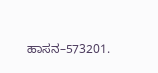ಹಾಸನ–573201.